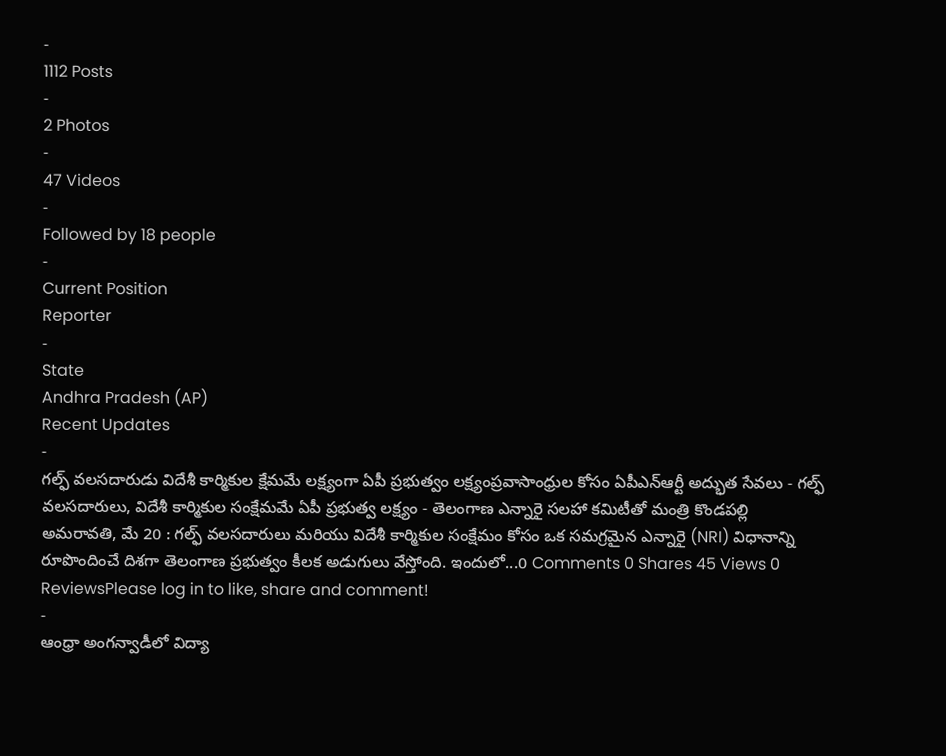-
1112 Posts
-
2 Photos
-
47 Videos
-
Followed by 18 people
-
Current Position
Reporter
-
State
Andhra Pradesh (AP)
Recent Updates
-
గల్ఫ్ వలసదారుడు విదేశీ కార్మికుల క్షేమమే లక్ష్యంగా ఏపీ ప్రభుత్వం లక్ష్యంప్రవాసాంధ్రుల కోసం ఏపీఎన్ఆర్టీ అద్భుత సేవలు - గల్ఫ్ వలసదారులు, విదేశీ కార్మికుల సంక్షేమమే ఏపీ ప్రభుత్వ లక్ష్యం - తెలంగాణ ఎన్నారై సలహా కమిటీతో మంత్రి కొండపల్లి అమరావతి, మే 20 : గల్ఫ్ వలసదారులు మరియు విదేశీ కార్మికుల సంక్షేమం కోసం ఒక సమగ్రమైన ఎన్నారై (NRI) విధానాన్ని రూపొందించే దిశగా తెలంగాణ ప్రభుత్వం కీలక అడుగులు వేస్తోంది. ఇందులో...0 Comments 0 Shares 45 Views 0 ReviewsPlease log in to like, share and comment!
-
ఆంధ్రా అంగన్వాడీలో విద్యా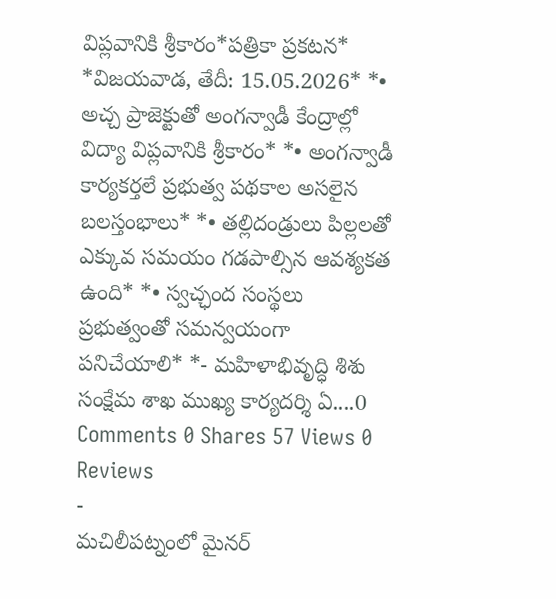విప్లవానికి శ్రీకారం*పత్రికా ప్రకటన* *విజయవాడ, తేదీ: 15.05.2026* *• అచ్చ ప్రాజెక్టుతో అంగన్వాడీ కేంద్రాల్లో విద్యా విప్లవానికి శ్రీకారం* *• అంగన్వాడీ కార్యకర్తలే ప్రభుత్వ పథకాల అసలైన బలస్తంభాలు* *• తల్లిదండ్రులు పిల్లలతో ఎక్కువ సమయం గడపాల్సిన ఆవశ్యకత ఉంది* *• స్వచ్ఛంద సంస్థలు ప్రభుత్వంతో సమన్వయంగా పనిచేయాలి* *- మహిళాభివృద్ధి శిశు సంక్షేమ శాఖ ముఖ్య కార్యదర్శి ఏ....0 Comments 0 Shares 57 Views 0 Reviews
-
మచిలీపట్నంలో మైనర్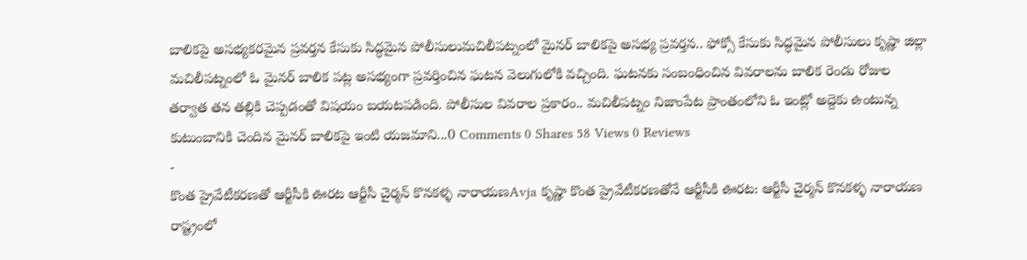బాలికపై అసభ్యకరమైన ప్రవర్తన కేసుకు సిద్ధమైన పోలీసులుమచిలీపట్నంలో మైనర్ బాలికపై అసభ్య ప్రవర్తన.. ఫోక్సో కేసుకు సిద్ధమైన పోలీసులు కృష్ణా జిల్లా మచిలీపట్నంలో ఓ మైనర్ బాలిక పట్ల అసభ్యంగా ప్రవర్తించిన ఘటన వెలుగులోకి వచ్చింది. ఘటనకు సంబంధించిన వివరాలను బాలిక రెండు రోజుల తర్వాత తన తల్లికి చెప్పడంతో విషయం బయటపడింది. పోలీసుల వివరాల ప్రకారం.. మచిలీపట్నం నిజాంపేట ప్రాంతంలోని ఓ ఇంట్లో అద్దెకు ఉంటున్న కుటుంబానికి చెందిన మైనర్ బాలికపై ఇంటి యజమాని...0 Comments 0 Shares 58 Views 0 Reviews
-
కొంత ప్రైవేటీకరణతో ఆర్టీసీకి ఊరట ఆర్టీసీ చైర్మన్ కొనకళ్ళ నారాయణAvja కృష్ణా కొంత ప్రైవేటీకరణతోనే ఆర్టీసీకి ఊరట: ఆర్టీసీ చైర్మన్ కొనకళ్ళ నారాయణ రాష్ట్రంలో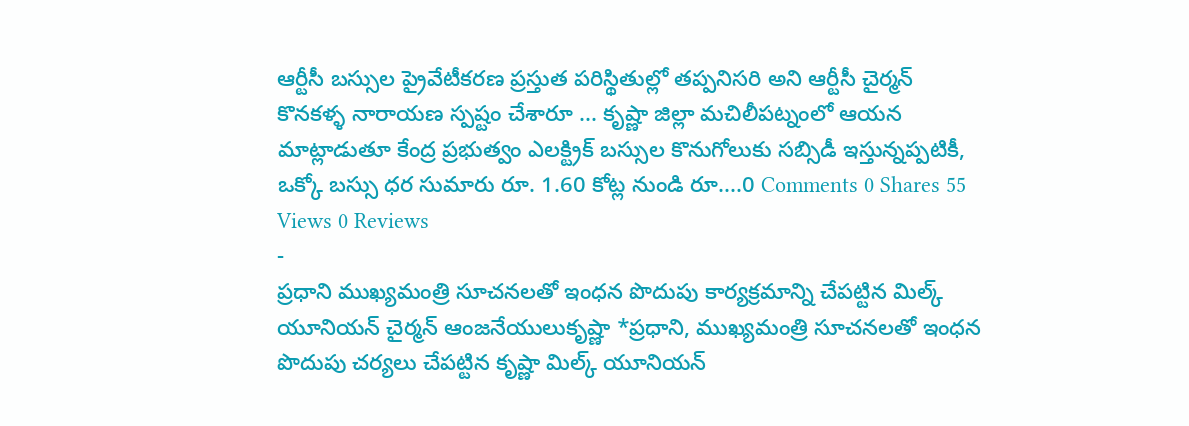ఆర్టీసీ బస్సుల ప్రైవేటీకరణ ప్రస్తుత పరిస్థితుల్లో తప్పనిసరి అని ఆర్టీసీ చైర్మన్ కొనకళ్ళ నారాయణ స్పష్టం చేశారూ ... కృష్ణా జిల్లా మచిలీపట్నంలో ఆయన మాట్లాడుతూ కేంద్ర ప్రభుత్వం ఎలక్ట్రిక్ బస్సుల కొనుగోలుకు సబ్సిడీ ఇస్తున్నప్పటికీ, ఒక్కో బస్సు ధర సుమారు రూ. 1.60 కోట్ల నుండి రూ....0 Comments 0 Shares 55 Views 0 Reviews
-
ప్రధాని ముఖ్యమంత్రి సూచనలతో ఇంధన పొదుపు కార్యక్రమాన్ని చేపట్టిన మిల్క్ యూనియన్ చైర్మన్ ఆంజనేయులుకృష్ణా *ప్రధాని, ముఖ్యమంత్రి సూచనలతో ఇంధన పొదుపు చర్యలు చేపట్టిన కృష్ణా మిల్క్ యూనియన్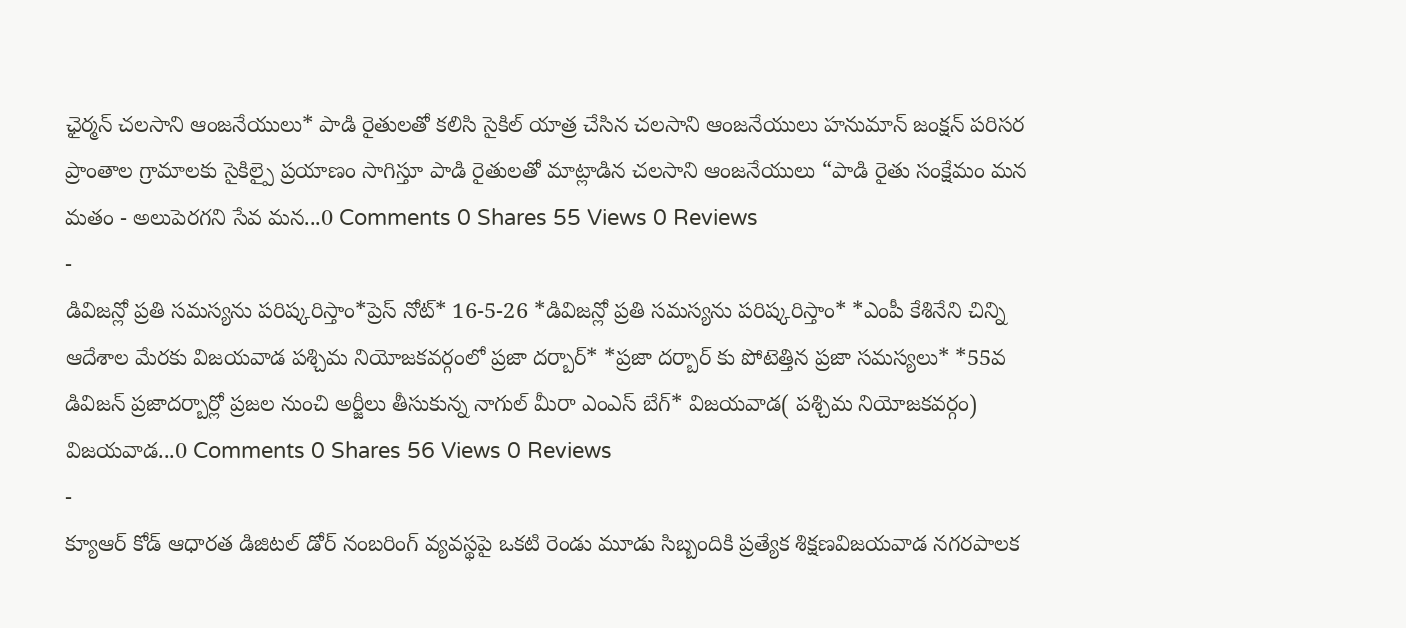ఛైర్మన్ చలసాని ఆంజనేయులు* పాడి రైతులతో కలిసి సైకిల్ యాత్ర చేసిన చలసాని ఆంజనేయులు హనుమాన్ జంక్షన్ పరిసర ప్రాంతాల గ్రామాలకు సైకిల్పై ప్రయాణం సాగిస్తూ పాడి రైతులతో మాట్లాడిన చలసాని ఆంజనేయులు “పాడి రైతు సంక్షేమం మన మతం - అలుపెరగని సేవ మన...0 Comments 0 Shares 55 Views 0 Reviews
-
డివిజన్లో ప్రతి సమస్యను పరిష్కరిస్తాం*ప్రెస్ నోట్* 16-5-26 *డివిజన్లో ప్రతి సమస్యను పరిష్కరిస్తాం* *ఎంపీ కేశినేని చిన్ని ఆదేశాల మేరకు విజయవాడ పశ్చిమ నియోజకవర్గంలో ప్రజా దర్బార్* *ప్రజా దర్బార్ కు పోటెత్తిన ప్రజా సమస్యలు* *55వ డివిజన్ ప్రజాదర్బార్లో ప్రజల నుంచి అర్జీలు తీసుకున్న నాగుల్ మీరా ఎంఎస్ బేగ్* విజయవాడ( పశ్చిమ నియోజకవర్గం) విజయవాడ...0 Comments 0 Shares 56 Views 0 Reviews
-
క్యూఆర్ కోడ్ ఆధారత డిజిటల్ డోర్ నంబరింగ్ వ్యవస్థపై ఒకటి రెండు మూడు సిబ్బందికి ప్రత్యేక శిక్షణవిజయవాడ నగరపాలక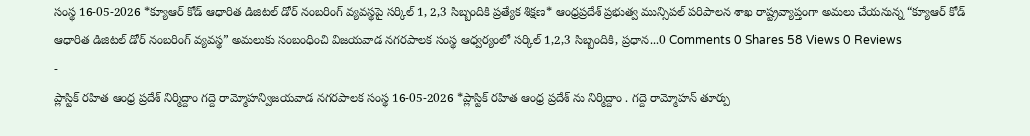సంస్థ 16-05-2026 *క్యూఆర్ కోడ్ ఆధారిత డిజిటల్ డోర్ నంబరింగ్ వ్యవస్థపై సర్కిల్ 1, 2,3 సిబ్బందికి ప్రత్యేక శిక్షణ* ఆంధ్రప్రదేశ్ ప్రభుత్వ మున్సిపల్ పరిపాలన శాఖ రాష్ట్రవ్యాప్తంగా అమలు చేయనున్న “క్యూఆర్ కోడ్ ఆధారిత డిజిటల్ డోర్ నంబరింగ్ వ్యవస్థ” అమలుకు సంబంధించి విజయవాడ నగరపాలక సంస్థ ఆధ్వర్యంలో సర్కిల్ 1,2,3 సిబ్బందికి, ప్రధాన...0 Comments 0 Shares 58 Views 0 Reviews
-
ప్లాస్టిక్ రహిత ఆంధ్ర ప్రదేశ్ నిర్మిద్దాం గద్దె రామ్మోహన్విజయవాడ నగరపాలక సంస్థ 16-05-2026 *ప్లాస్టిక్ రహిత ఆంధ్ర ప్రదేశ్ ను నిర్మిద్దాం . గద్దె రామ్మోహన్ తూర్పు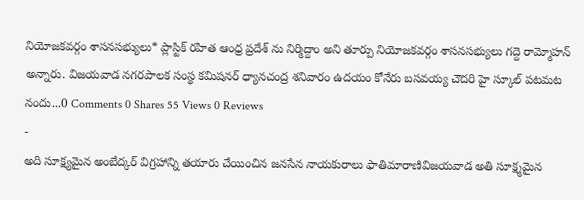నియోజకవర్గం శాసనసభ్యులు* ప్లాస్టిక్ రహిత ఆంధ్ర ప్రదేశ్ ను నిర్మిద్దాం అని తూర్పు నియోజకవర్గం శాసనసభ్యులు గద్దె రామ్మోహన్ అన్నారు. విజయవాడ నగరపాలక సంస్థ కమిషనర్ ధ్యానచంద్ర శనివారం ఉదయం కోనేరు బసవయ్య చౌదరి హై స్కూల్ పటమట నందు...0 Comments 0 Shares 55 Views 0 Reviews
-
అది సూక్ష్యమైన అంబేద్కర్ విగ్రహాన్ని తయారు చేయించిన జనసేన నాయకురాలు ఫాతిమారాణివిజయవాడ అతి సూక్ష్మమైన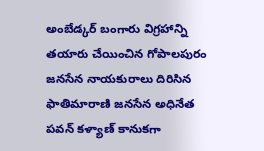అంబేడ్కర్ బంగారు విగ్రహాన్ని తయారు చేయించిన గోపాలపురం జనసేన నాయకురాలు దిరిసిన ఫాతిమారాణి జనసేన అధినేత పవన్ కళ్యాణ్ కానుకగా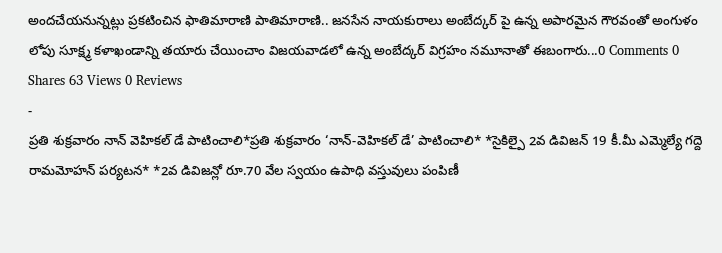అందచేయనున్నట్లు ప్రకటించిన ఫాతిమారాణి పాతిమారాణి.. జనసేన నాయకురాలు అంబేద్కర్ పై ఉన్న అపారమైన గౌరవంతో అంగుళం లోపు సూక్ష్మ కళాఖండాన్ని తయారు చేయించాం విజయవాడలో ఉన్న అంబేద్కర్ విగ్రహం నమూనాతో ఈబంగారు...0 Comments 0 Shares 63 Views 0 Reviews
-
ప్రతి శుక్రవారం నాన్ వెహికల్ డే పాటించాలి*ప్రతి శుక్రవారం ‘నాన్-వెహికల్ డే’ పాటించాలి* *సైకిల్పై 2వ డివిజన్ 19 కీ.మీ ఎమ్మెల్యే గద్దె రామమోహన్ పర్యటన* *2వ డివిజన్లో రూ.70 వేల స్వయం ఉపాధి వస్తువులు పంపిణీ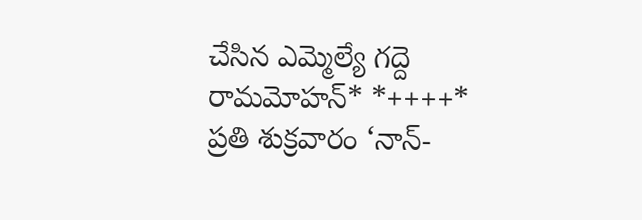చేసిన ఎమ్మెల్యే గద్దె రామమోహన్* *++++* ప్రతి శుక్రవారం ‘నాన్-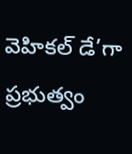వెహికల్ డే’గా ప్రభుత్వం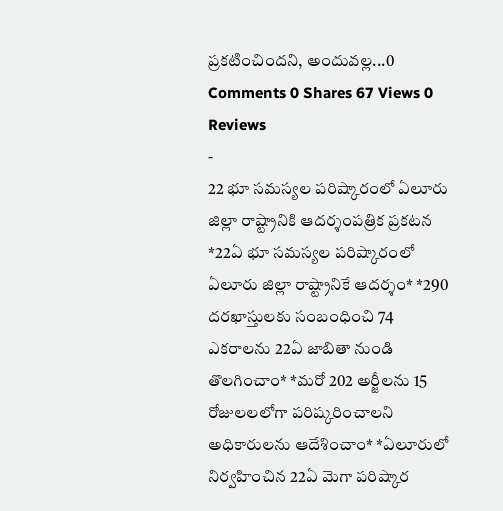ప్రకటించిందని, అందువల్ల...0 Comments 0 Shares 67 Views 0 Reviews
-
22 భూ సమస్యల పరిష్కారంలో ఏలూరు జిల్లా రాష్ట్రానికి ఆదర్శంపత్రిక ప్రకటన *22ఏ భూ సమస్యల పరిష్కారంలో ఏలూరు జిల్లా రాష్ట్రానికే ఆదర్శం* *290 దరఖాస్తులకు సంబంధించి 74 ఎకరాలను 22ఏ జాబితా నుండి తొలగించాం* *మరో 202 అర్జీలను 15 రోజులలలోగా పరిష్కరించాలని అధికారులను ఆదేశించాం* *ఏలూరులో నిర్వహించిన 22ఏ మెగా పరిష్కార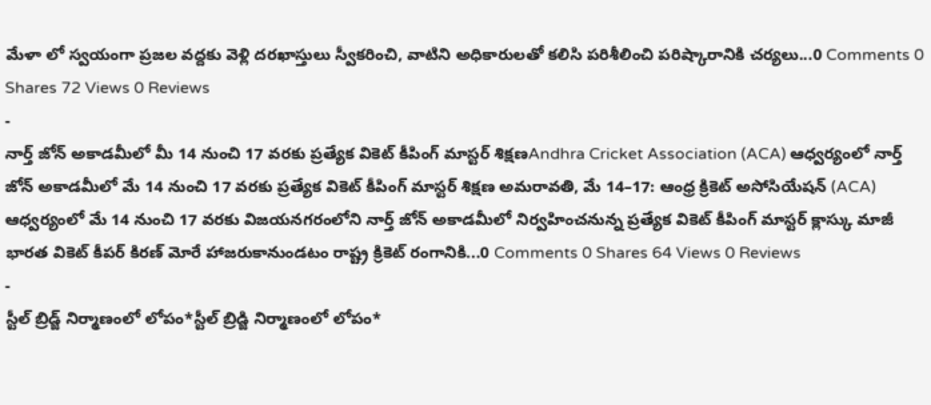మేళా లో స్వయంగా ప్రజల వద్దకు వెళ్లి దరఖాస్తులు స్వీకరించి, వాటిని అధికారులతో కలిసి పరిశీలించి పరిష్కారానికి చర్యలు...0 Comments 0 Shares 72 Views 0 Reviews
-
నార్త్ జోన్ అకాడమీలో మీ 14 నుంచి 17 వరకు ప్రత్యేక వికెట్ కీపింగ్ మాస్టర్ శిక్షణAndhra Cricket Association (ACA) ఆధ్వర్యంలో నార్త్ జోన్ అకాడమీలో మే 14 నుంచి 17 వరకు ప్రత్యేక వికెట్ కీపింగ్ మాస్టర్ శిక్షణ అమరావతి, మే 14–17: ఆంధ్ర క్రికెట్ అసోసియేషన్ (ACA) ఆధ్వర్యంలో మే 14 నుంచి 17 వరకు విజయనగరంలోని నార్త్ జోన్ అకాడమీలో నిర్వహించనున్న ప్రత్యేక వికెట్ కీపింగ్ మాస్టర్ క్లాస్కు మాజీ భారత వికెట్ కీపర్ కిరణ్ మోరే హాజరుకానుండటం రాష్ట్ర క్రికెట్ రంగానికి...0 Comments 0 Shares 64 Views 0 Reviews
-
స్టీల్ బ్రిడ్జ్ నిర్మాణంలో లోపం*స్టీల్ బ్రిడ్జి నిర్మాణంలో లోపం*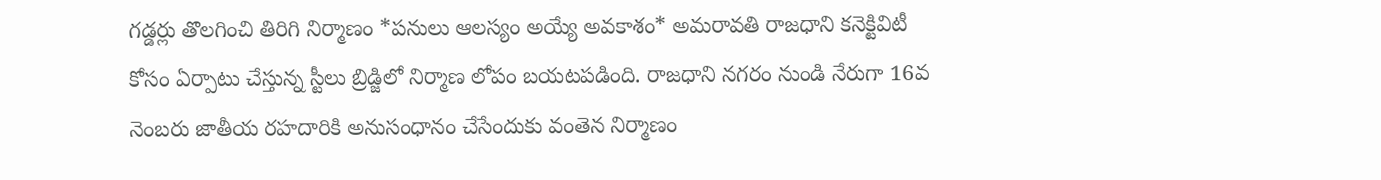గడ్డర్లు తొలగించి తిరిగి నిర్మాణం *పనులు ఆలస్యం అయ్యే అవకాశం* అమరావతి రాజధాని కనెక్టివిటీ కోసం ఏర్పాటు చేస్తున్న స్టీలు బ్రిడ్జిలో నిర్మాణ లోపం బయటపడింది. రాజధాని నగరం నుండి నేరుగా 16వ నెంబరు జాతీయ రహదారికి అనుసంధానం చేసేందుకు వంతెన నిర్మాణం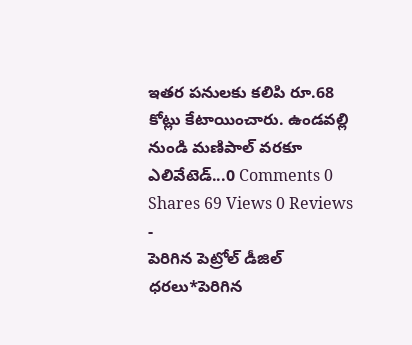ఇతర పనులకు కలిపి రూ.68 కోట్లు కేటాయించారు. ఉండవల్లి నుండి మణిపాల్ వరకూ ఎలివేటెడ్...0 Comments 0 Shares 69 Views 0 Reviews
-
పెరిగిన పెట్రోల్ డీజిల్ ధరలు*పెరిగిన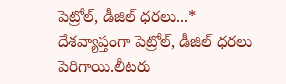పెట్రోల్, డీజిల్ ధరలు...* దేశవ్యాప్తంగా పెట్రోల్, డీజిల్ ధరలు పెరిగాయి.లీటరు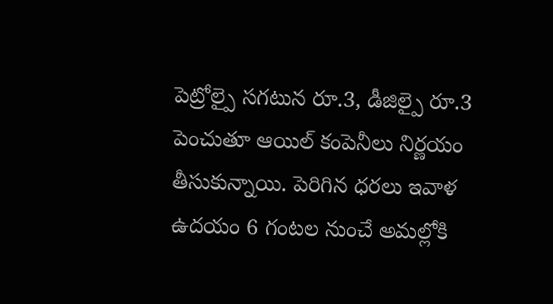పెట్రోల్పై సగటున రూ.3, డీజిల్పై రూ.3 పెంచుతూ ఆయిల్ కంపెనీలు నిర్ణయం తీసుకున్నాయి. పెరిగిన ధరలు ఇవాళ ఉదయం 6 గంటల నుంచే అమల్లోకి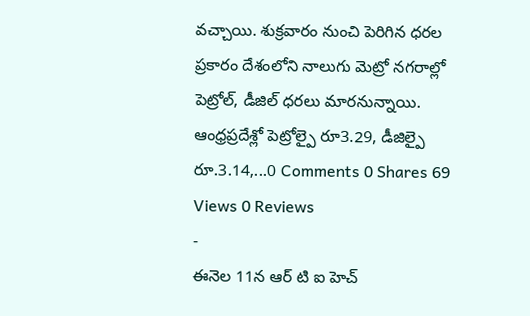వచ్చాయి. శుక్రవారం నుంచి పెరిగిన ధరల ప్రకారం దేశంలోని నాలుగు మెట్రో నగరాల్లో పెట్రోల్, డీజిల్ ధరలు మారనున్నాయి. ఆంధ్రప్రదేశ్లో పెట్రోల్పై రూ3.29, డీజిల్పై రూ.3.14,...0 Comments 0 Shares 69 Views 0 Reviews
-
ఈనెల 11న ఆర్ టి ఐ హెచ్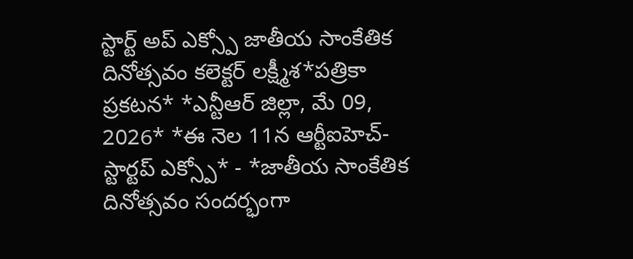స్టార్ట్ అప్ ఎక్స్పో జాతీయ సాంకేతిక దినోత్సవం కలెక్టర్ లక్ష్మీశ*పత్రికా ప్రకటన* *ఎన్టీఆర్ జిల్లా, మే 09, 2026* *ఈ నెల 11న ఆర్టీఐహెచ్- స్టార్టప్ ఎక్స్పో* - *జాతీయ సాంకేతిక దినోత్సవం సందర్భంగా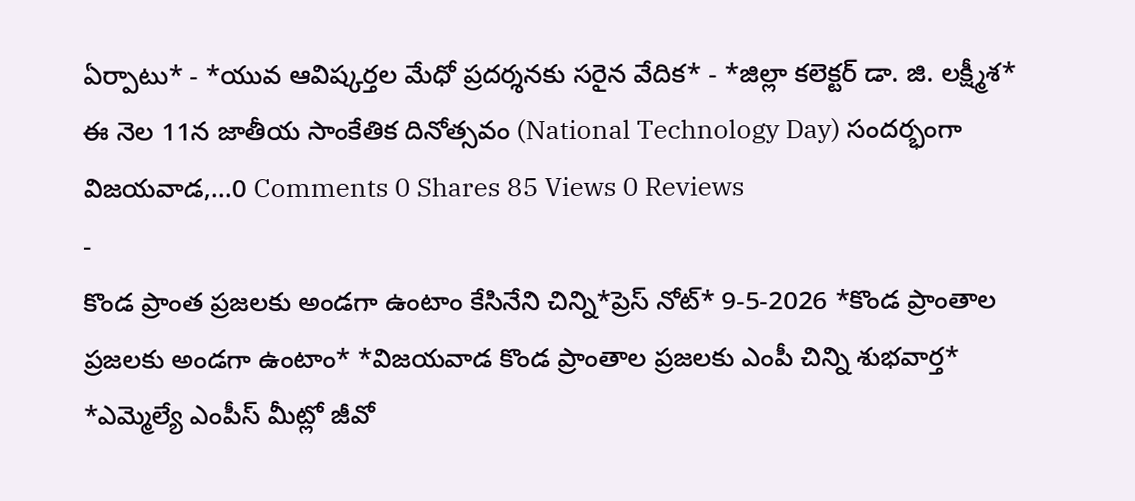ఏర్పాటు* - *యువ ఆవిష్కర్తల మేధో ప్రదర్శనకు సరైన వేదిక* - *జిల్లా కలెక్టర్ డా. జి. లక్ష్మీశ* ఈ నెల 11న జాతీయ సాంకేతిక దినోత్సవం (National Technology Day) సందర్భంగా విజయవాడ,...0 Comments 0 Shares 85 Views 0 Reviews
-
కొండ ప్రాంత ప్రజలకు అండగా ఉంటాం కేసినేని చిన్ని*ప్రెస్ నోట్* 9-5-2026 *కొండ ప్రాంతాల ప్రజలకు అండగా ఉంటాం* *విజయవాడ కొండ ప్రాంతాల ప్రజలకు ఎంపీ చిన్ని శుభవార్త* *ఎమ్మెల్యే ఎంపీస్ మీట్లో జీవో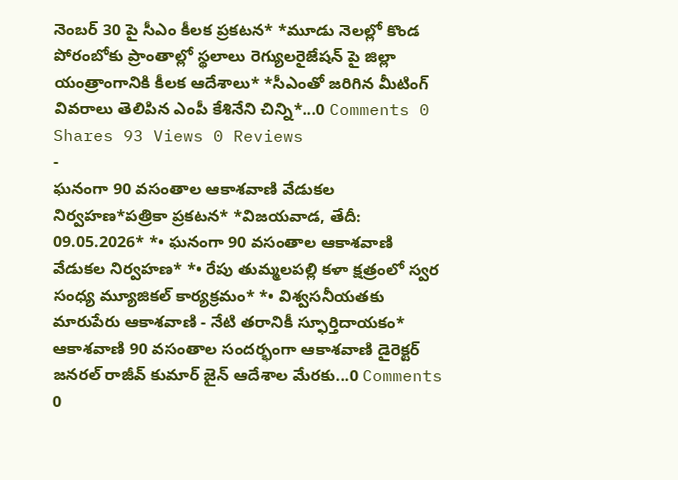నెంబర్ 30 పై సీఎం కీలక ప్రకటన* *మూడు నెలల్లో కొండ పోరంబోకు ప్రాంతాల్లో స్థలాలు రెగ్యులరైజేషన్ పై జిల్లా యంత్రాంగానికి కీలక ఆదేశాలు* *సీఎంతో జరిగిన మీటింగ్ వివరాలు తెలిపిన ఎంపీ కేశినేని చిన్ని*...0 Comments 0 Shares 93 Views 0 Reviews
-
ఘనంగా 90 వసంతాల ఆకాశవాణి వేడుకల నిర్వహణ*పత్రికా ప్రకటన* *విజయవాడ, తేదీ: 09.05.2026* *• ఘనంగా 90 వసంతాల ఆకాశవాణి వేడుకల నిర్వహణ* *• రేపు తుమ్మలపల్లి కళా క్షత్రంలో స్వర సంధ్య మ్యూజికల్ కార్యక్రమం* *• విశ్వసనీయతకు మారుపేరు ఆకాశవాణి - నేటి తరానికీ స్ఫూర్తిదాయకం* ఆకాశవాణి 90 వసంతాల సందర్భంగా ఆకాశవాణి డైరెక్టర్ జనరల్ రాజీవ్ కుమార్ జైన్ ఆదేశాల మేరకు...0 Comments 0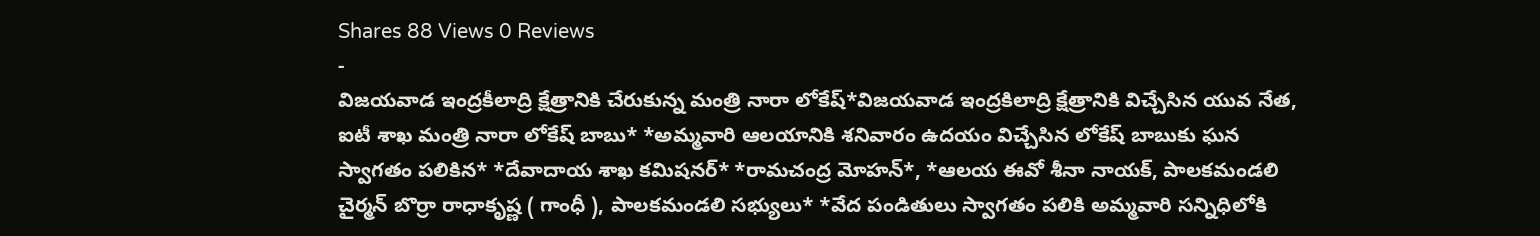Shares 88 Views 0 Reviews
-
విజయవాడ ఇంద్రకీలాద్రి క్షేత్రానికి చేరుకున్న మంత్రి నారా లోకేష్*విజయవాడ ఇంద్రకిలాద్రి క్షేత్రానికి విచ్చేసిన యువ నేత, ఐటీ శాఖ మంత్రి నారా లోకేష్ బాబు* *అమ్మవారి ఆలయానికి శనివారం ఉదయం విచ్చేసిన లోకేష్ బాబుకు ఘన స్వాగతం పలికిన* *దేవాదాయ శాఖ కమిషనర్* *రామచంద్ర మోహన్*, *ఆలయ ఈవో శీనా నాయక్, పాలకమండలి చైర్మన్ బొర్రా రాధాకృష్ణ ( గాంధీ ), పాలకమండలి సభ్యులు* *వేద పండితులు స్వాగతం పలికి అమ్మవారి సన్నిధిలోకి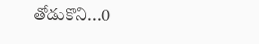తోడుకొని...0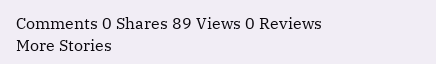Comments 0 Shares 89 Views 0 Reviews
More Stories